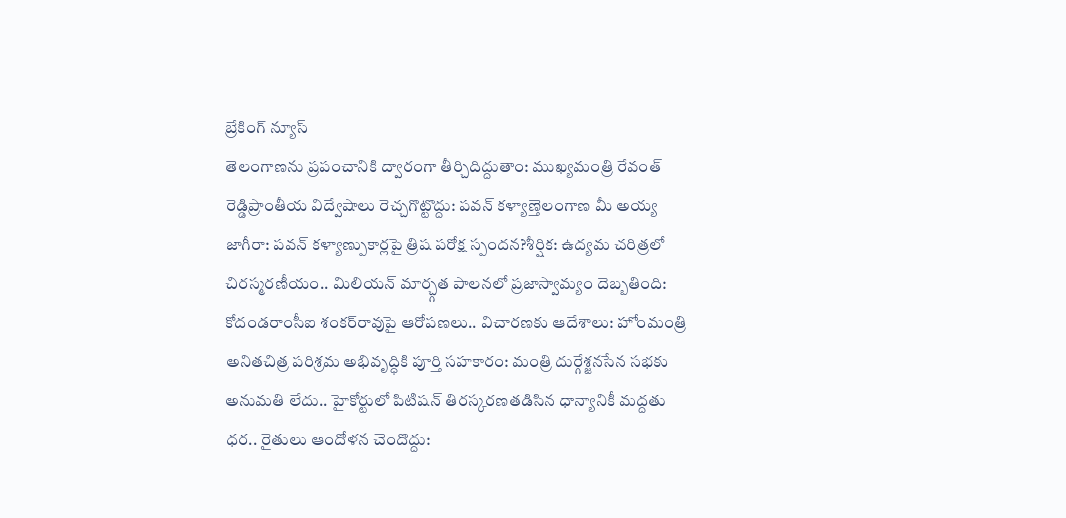బ్రేకింగ్ న్యూస్
తెలంగాణను ప్రపంచానికి ద్వారంగా తీర్చిదిద్దుతాం: ముఖ్యమంత్రి రేవంత్ రెడ్డిప్రాంతీయ విద్వేషాలు రెచ్చగొట్టొద్దు: పవన్ కళ్యాణ్తెలంగాణ మీ అయ్య జాగీరా: పవన్ కళ్యాణ్పుకార్లపై త్రిష పరోక్ష స్పందన?శీర్షిక: ఉద్యమ చరిత్రలో చిరస్మరణీయం.. మిలియన్ మార్చ్గత పాలనలో ప్రజాస్వామ్యం దెబ్బతింది: కోదండరాంసీఐ శంకర్‌రావుపై ఆరోపణలు.. విచారణకు ఆదేశాలు: హోంమంత్రి అనితచిత్ర పరిశ్రమ అభివృద్ధికి పూర్తి సహకారం: మంత్రి దుర్గేశ్జనసేన సభకు అనుమతి లేదు.. హైకోర్టులో పిటిషన్ తిరస్కరణతడిసిన ధాన్యానికీ మద్దతు ధర.. రైతులు ఆందోళన చెందొద్దు: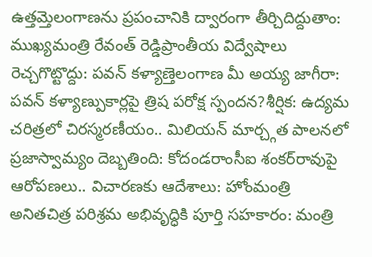ఉత్తమ్తెలంగాణను ప్రపంచానికి ద్వారంగా తీర్చిదిద్దుతాం: ముఖ్యమంత్రి రేవంత్ రెడ్డిప్రాంతీయ విద్వేషాలు రెచ్చగొట్టొద్దు: పవన్ కళ్యాణ్తెలంగాణ మీ అయ్య జాగీరా: పవన్ కళ్యాణ్పుకార్లపై త్రిష పరోక్ష స్పందన?శీర్షిక: ఉద్యమ చరిత్రలో చిరస్మరణీయం.. మిలియన్ మార్చ్గత పాలనలో ప్రజాస్వామ్యం దెబ్బతింది: కోదండరాంసీఐ శంకర్‌రావుపై ఆరోపణలు.. విచారణకు ఆదేశాలు: హోంమంత్రి అనితచిత్ర పరిశ్రమ అభివృద్ధికి పూర్తి సహకారం: మంత్రి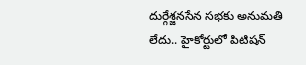దుర్గేశ్జనసేన సభకు అనుమతి లేదు.. హైకోర్టులో పిటిషన్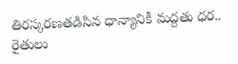తిరస్కరణతడిసిన ధాన్యానికీ మద్దతు ధర.. రైతులు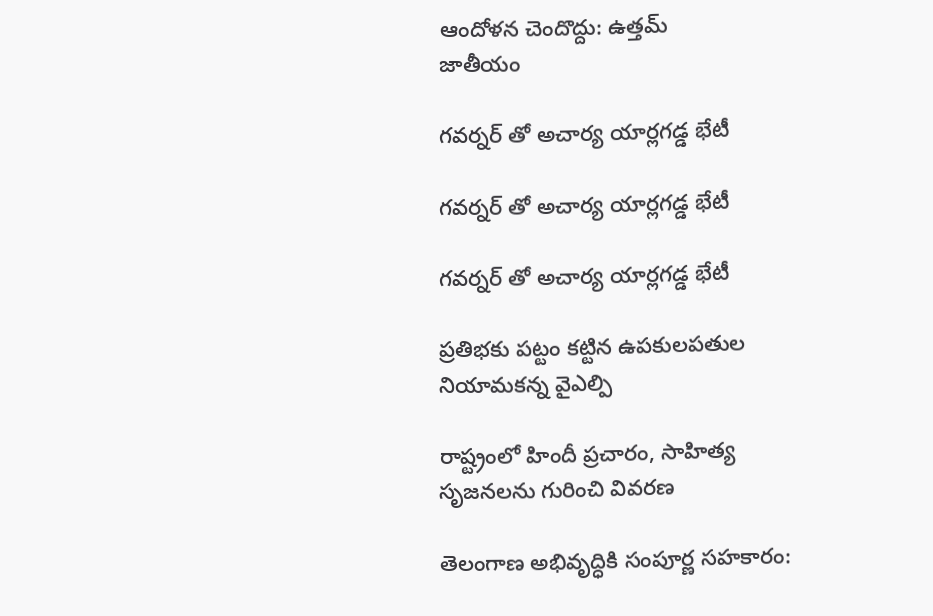ఆందోళన చెందొద్దు: ఉత్తమ్
జాతీయం

గవర్నర్ తో అచార్య యార్లగడ్డ భేటీ

గవర్నర్ తో అచార్య యార్లగడ్డ భేటీ

గవర్నర్ తో అచార్య యార్లగడ్డ భేటీ

ప్రతిభకు పట్టం కట్టిన ఉపకులపతుల నియామకన్న వైఎల్పి

రాష్ట్రంలో హిందీ ప్రచారం, సాహిత్య సృజనలను గురించి వివరణ

తెలంగాణ అభివృద్ధికి సంపూర్ణ సహకారం: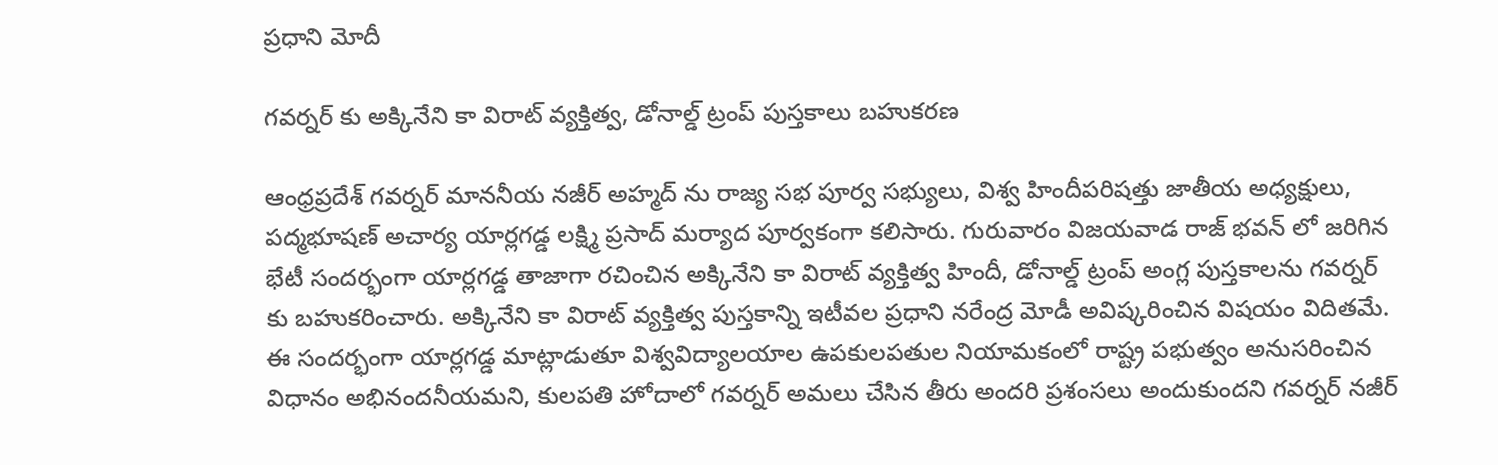ప్రధాని మోదీ

గవర్నర్ కు అక్కినేని కా విరాట్ వ్యక్తిత్వ, డోనాల్డ్ ట్రంప్ పుస్తకాలు బహుకరణ

ఆంధ్రప్రదేశ్ గవర్నర్ మాననీయ నజీర్ అహ్మద్ ను రాజ్య సభ పూర్వ సభ్యులు, విశ్వ హిందీపరిషత్తు జాతీయ అధ్యక్షులు, పద్మభూషణ్ అచార్య యార్లగడ్డ లక్ష్మి ప్రసాద్ మర్యాద పూర్వకంగా కలిసారు. గురువారం విజయవాడ రాజ్ భవన్ లో జరిగిన భేటీ సందర్భంగా యార్లగడ్డ తాజాగా రచించిన అక్కినేని కా విరాట్ వ్యక్తిత్వ హిందీ, డోనాల్డ్ ట్రంప్ అంగ్ల పుస్తకాలను గవర్నర్ కు బహుకరించారు. అక్కినేని కా విరాట్ వ్యక్తిత్వ పుస్తకాన్ని ఇటీవల ప్రధాని నరేంద్ర మోడీ అవిష్కరించిన విషయం విదితమే. ఈ సందర్భంగా యార్లగడ్డ మాట్లాడుతూ విశ్వవిద్యాలయాల ఉపకులపతుల నియామకంలో రాష్ట్ర పభుత్వం అనుసరించిన విధానం అభినందనీయమని, కులపతి హోదాలో గవర్నర్ అమలు చేసిన తీరు అందరి ప్రశంసలు అందుకుందని గవర్నర్ నజీర్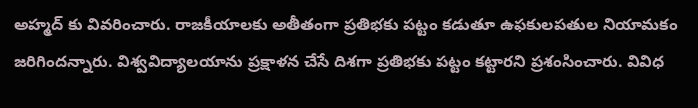అహ్మద్ కు వివరించారు. రాజకీయాలకు అతీతంగా ప్రతిభకు పట్టం కడుతూ ఉఫకులపతుల నియామకం జరిగిందన్నారు. విశ్వవిద్యాలయాను ప్రక్షాళన చేసే దిశగా ప్రతిభకు పట్టం కట్టారని ప్రశంసించారు. వివిధ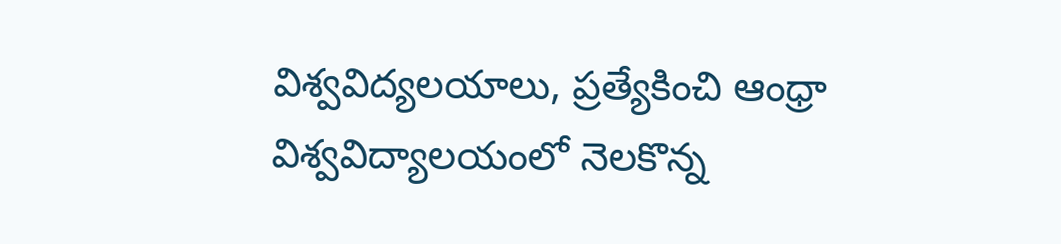విశ్వవిద్యలయాలు, ప్రత్యేకించి ఆంధ్రా విశ్వవిద్యాలయంలో నెలకొన్న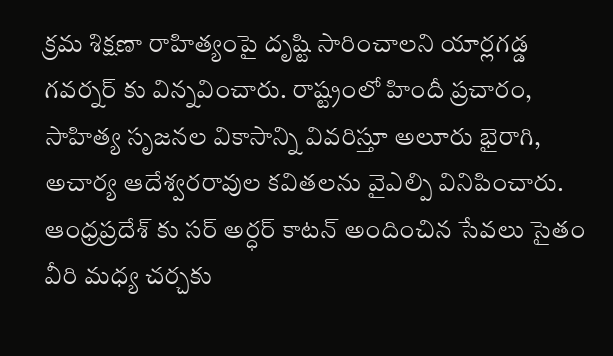క్రమ శిక్షణా రాహిత్యంపై దృష్టి సారించాలని యార్లగడ్డ గవర్నర్ కు విన్నవించారు. రాష్ట్రంలో హిందీ ప్రచారం, సాహిత్య సృజనల వికాసాన్ని వివరిస్తూ అలూరు భైరాగి, అచార్య ఆదేశ్వరరావుల కవితలను వైఎల్పి వినిపించారు. ఆంధ్రప్రదేశ్ కు సర్ అర్ధర్ కాటన్ అందించిన సేవలు సైతం వీరి మధ్య చర్చకు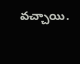వచ్చాయి.